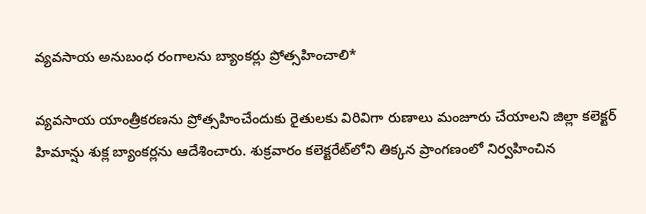వ్యవసాయ అనుబంధ రంగాలను బ్యాంకర్లు ప్రోత్సహించాలి*

వ్యవసాయ యాంత్రీకరణను ప్రోత్సహించేందుకు రైతులకు విరివిగా రుణాలు మంజూరు చేయాలని జిల్లా కలెక్టర్ హిమాన్షు శుక్ల బ్యాంకర్లను ఆదేశించారు. శుక్రవారం కలెక్టరేట్‌లోని తిక్కన ప్రాంగణంలో నిర్వహించిన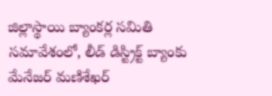జిల్లాస్థాయి బ్యాంకర్ల సమితి సమావేశంలో, లీడ్ డిస్ట్రిక్ట్ బ్యాంకు మేనేజర్ మణిశేఖర్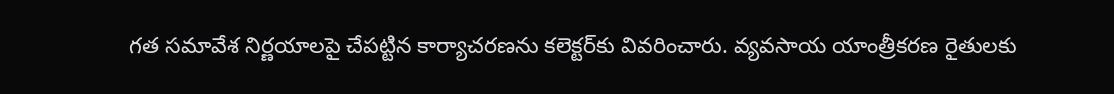గత సమావేశ నిర్ణయాలపై చేపట్టిన కార్యాచరణను కలెక్టర్‌కు వివరించారు. వ్యవసాయ యాంత్రీకరణ రైతులకు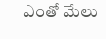ఎంతో మేలు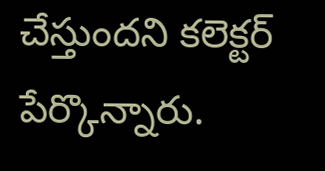చేస్తుందని కలెక్టర్ పేర్కొన్నారు.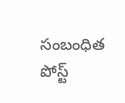సంబంధిత పోస్ట్